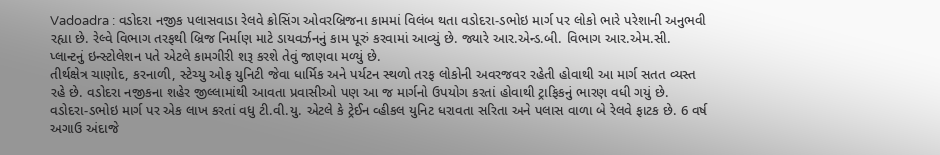Vadoadra : વડોદરા નજીક પલાસવાડા રેલવે ક્રોસિંગ ઓવરબ્રિજના કામમાં વિલંબ થતા વડોદરા-ડભોઇ માર્ગ પર લોકો ભારે પરેશાની અનુભવી રહ્યા છે. રેલ્વે વિભાગ તરફથી બ્રિજ નિર્માણ માટે ડાયવર્ઝનનું કામ પૂરું કરવામાં આવ્યું છે. જ્યારે આર.એન્ડ.બી. વિભાગ આર.એમ.સી. પ્લાન્ટનું ઇન્સ્ટોલેશન પતે એટલે કામગીરી શરૂ કરશે તેવું જાણવા મળ્યું છે.
તીર્થક્ષેત્ર ચાણોદ, કરનાળી, સ્ટેચ્યુ ઓફ યુનિટી જેવા ધાર્મિક અને પર્યટન સ્થળો તરફ લોકોની અવરજવર રહેતી હોવાથી આ માર્ગ સતત વ્યસ્ત રહે છે. વડોદરા નજીકના શહેર જીલ્લામાંથી આવતા પ્રવાસીઓ પણ આ જ માર્ગનો ઉપયોગ કરતાં હોવાથી ટ્રાફિકનું ભારણ વધી ગયું છે. વડોદરા-ડભોઇ માર્ગ પર એક લાખ કરતાં વધુ ટી.વી.યુ. એટલે કે ટ્રેઈન વ્હીકલ યુનિટ ધરાવતા સરિતા અને પલાસ વાળા બે રેલવે ફાટક છે. 6 વર્ષ અગાઉ અંદાજે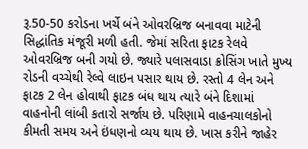રૂ.50-50 કરોડના ખર્ચે બંને ઓવરબ્રિજ બનાવવા માટેની સિદ્ધાંતિક મંજૂરી મળી હતી. જેમાં સરિતા ફાટક રેલવે ઓવરબ્રિજ બની ગયો છે. જ્યારે પલાસવાડા ક્રોસિંગ ખાતે મુખ્ય રોડની વચ્ચેથી રેલ્વે લાઇન પસાર થાય છે. રસ્તો 4 લેન અને ફાટક 2 લેન હોવાથી ફાટક બંધ થાય ત્યારે બંને દિશામાં વાહનોની લાંબી કતારો સર્જાય છે. પરિણામે વાહનચાલકોનો કીમતી સમય અને ઇંધણનો વ્યય થાય છે. ખાસ કરીને જાહેર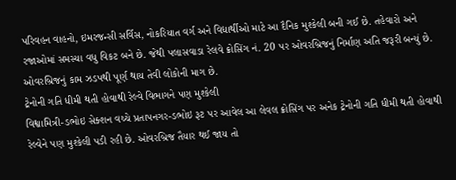પરિવહન વાહનો, ઇમરજન્સી સર્વિસ, નોકરિયાત વર્ગ અને વિદ્યાર્થીઓ માટે આ દૈનિક મુશ્કેલી બની ગઈ છે. તહેવારો અને રજાઓમાં સમસ્યા વધુ વિકટ બને છે. જેથી પલાસવાડા રેલવે ક્રોસિંગ નં. 20 પર ઓવરબ્રિજનું નિર્માણ અતિ જરૂરી બન્યું છે. ઓવરબ્રિજનું કામ ઝડપથી પૂર્ણ થાય તેવી લોકોની માગ છે.
ટ્રેનોની ગતિ ધીમી થતી હોવાથી રેલ્વે વિભાગને પણ મુશ્કેલી
વિશ્વામિત્રી-ડભોઇ સેક્શન વચ્ચે પ્રતાપનગર-ડભોઇ રૂટ પર આવેલ આ લેવલ ક્રોસિંગ પર અનેક ટ્રેનોની ગતિ ધીમી થતી હોવાથી રેલ્વેને પણ મુશ્કેલી પડી રહી છે. ઓવરબ્રિજ તૈયાર થઈ જાય તો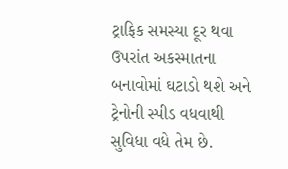ટ્રાફિક સમસ્યા દૂર થવા ઉપરાંત અકસ્માતના બનાવોમાં ઘટાડો થશે અને ટ્રેનોની સ્પીડ વધવાથી સુવિધા વધે તેમ છે.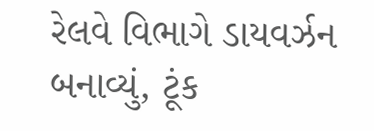રેલવે વિભાગે ડાયવર્ઝન બનાવ્યું, ટૂંક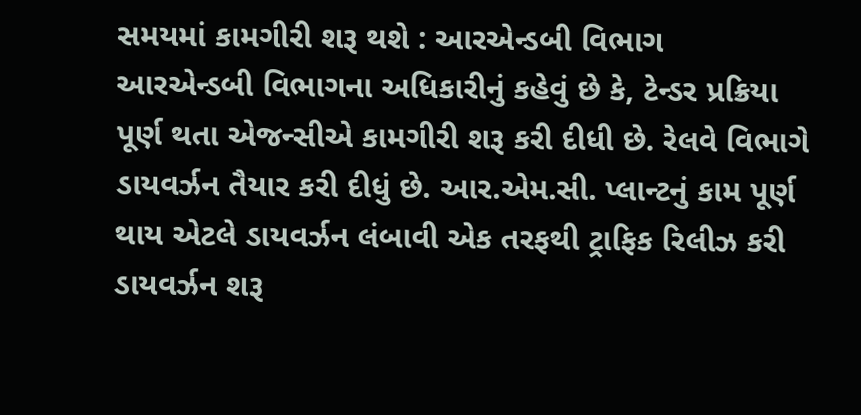સમયમાં કામગીરી શરૂ થશે : આરએન્ડબી વિભાગ
આરએન્ડબી વિભાગના અધિકારીનું કહેવું છે કે, ટેન્ડર પ્રક્રિયા પૂર્ણ થતા એજન્સીએ કામગીરી શરૂ કરી દીધી છે. રેલવે વિભાગે ડાયવર્ઝન તૈયાર કરી દીધું છે. આર.એમ.સી. પ્લાન્ટનું કામ પૂર્ણ થાય એટલે ડાયવર્ઝન લંબાવી એક તરફથી ટ્રાફિક રિલીઝ કરી ડાયવર્ઝન શરૂ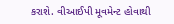કરાશે. વીઆઈપી મૂવમેન્ટ હોવાથી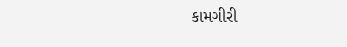કામગીરી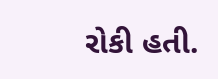રોકી હતી.